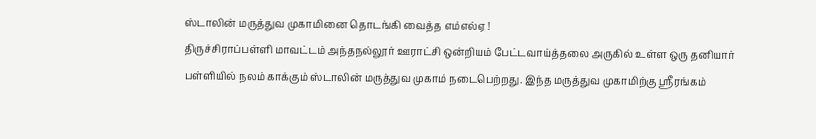ஸ்டாலின் மருத்துவ முகாமினை தொடங்கி வைத்த எம்எல்ஏ !
திருச்சிராப்பள்ளி மாவட்டம் அந்தநல்லூர் ஊராட்சி ஒன்றியம் பேட்டவாய்த்தலை அருகில் உள்ள ஒரு தனியார் பள்ளியில் நலம் காக்கும் ஸ்டாலின் மருத்துவ முகாம் நடைபெற்றது. இந்த மருத்துவ முகாமிற்கு ஸ்ரீரங்கம்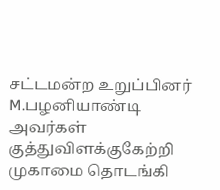சட்டமன்ற உறுப்பினர் M.பழனியாண்டி அவர்கள் குத்துவிளக்குகேற்றி முகாமை தொடங்கி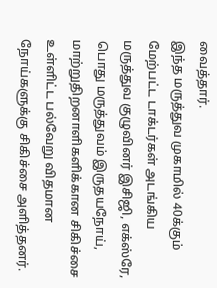வைத்தார்.
இந்த மருத்துவ முகாமில் 40க்கும் மேற்பட்ட டாக்டர்கள் அடங்கிய மருத்துவ குழுவினர் இசிஜி, எக்ஸ்ரே, பொது மருத்துவம் இருதயநோய், மாற்றுதிறனாளிகளிக்கான சிகிச்சை உள்ளிட்ட பல்வேறு விதமான நோய்களுக்கு சிகிச்சை அளித்தனர்.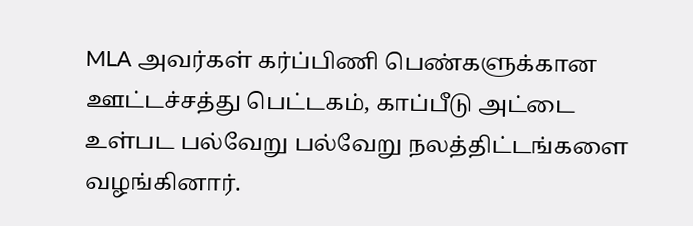MLA அவர்கள் கர்ப்பிணி பெண்களுக்கான ஊட்டச்சத்து பெட்டகம், காப்பீடு அட்டை உள்பட பல்வேறு பல்வேறு நலத்திட்டங்களை வழங்கினார்.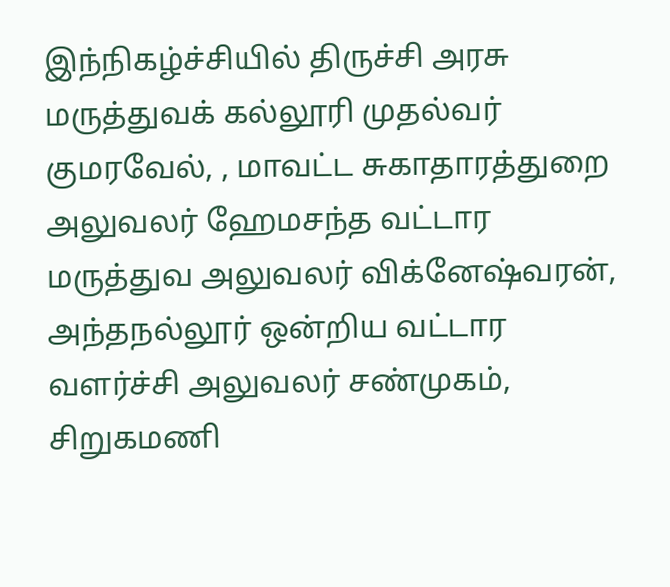இந்நிகழ்ச்சியில் திருச்சி அரசு மருத்துவக் கல்லூரி முதல்வர் குமரவேல், , மாவட்ட சுகாதாரத்துறை அலுவலர் ஹேமசந்த வட்டார மருத்துவ அலுவலர் விக்னேஷ்வரன், அந்தநல்லூர் ஒன்றிய வட்டார வளர்ச்சி அலுவலர் சண்முகம், சிறுகமணி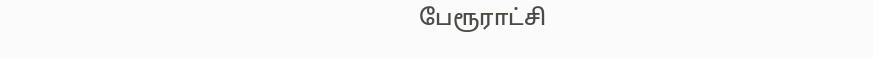பேரூராட்சி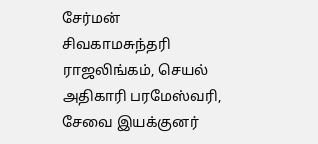சேர்மன் சிவகாமசுந்தரி ராஜலிங்கம், செயல் அதிகாரி பரமேஸ்வரி, சேவை இயக்குனர்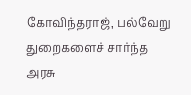கோவிந்தராஜ், பல்வேறு துறைகளைச் சார்ந்த அரசு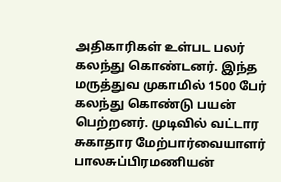அதிகாரிகள் உள்பட பலர் கலந்து கொண்டனர். இந்த மருத்துவ முகாமில் 1500 பேர் கலந்து கொண்டு பயன் பெற்றனர். முடிவில் வட்டார சுகாதார மேற்பார்வையாளர் பாலசுப்பிரமணியன்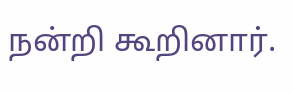நன்றி கூறினார்.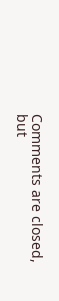Comments are closed, but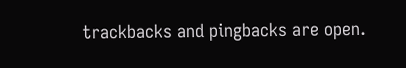trackbacks and pingbacks are open.